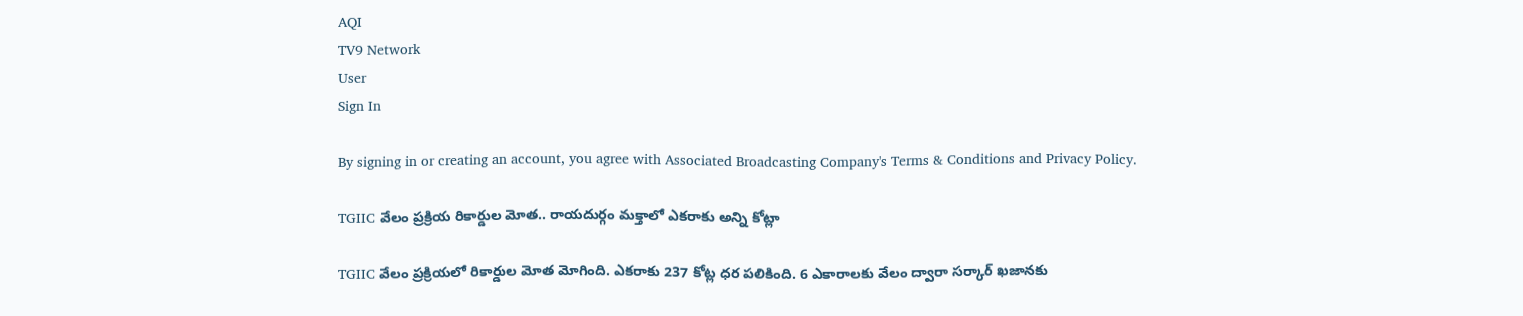AQI
TV9 Network
User
Sign In

By signing in or creating an account, you agree with Associated Broadcasting Company's Terms & Conditions and Privacy Policy.

TGIIC వేలం ప్రక్రియ రికార్డుల మోత.. రాయదుర్గం మక్తాలో ఎకరాకు అన్ని కోట్లా

TGIIC వేలం ప్రక్రియలో రికార్డుల మోత మోగింది. ఎకరాకు 237 కోట్ల ధర పలికింది. 6 ఎకారాలకు వేలం ద్వారా సర్కార్‌ ఖజానకు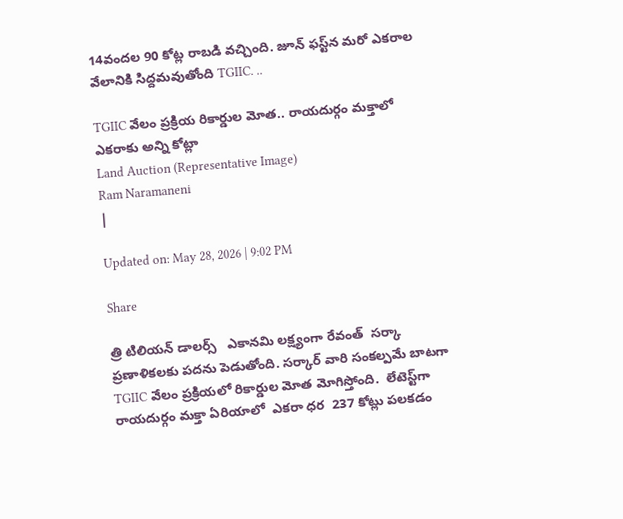14వందల 90 కోట్ల రాబడి వచ్చింది. జూన్‌ ఫస్ట్‌న మరో ఎకరాల వేలానికి సిద్దమవుతోంది TGIIC. ..

TGIIC వేలం ప్రక్రియ రికార్డుల మోత.. రాయదుర్గం మక్తాలో ఎకరాకు అన్ని కోట్లా
Land Auction (Representative Image)
Ram Naramaneni
|

Updated on: May 28, 2026 | 9:02 PM

Share

త్రి టిలియన్‌ డాలర్స్‌   ఎకానమి లక్ష్యంగా రేవంత్‌  సర్కా ప్రణాళికలకు పదను పెడుతోంది. సర్కార్‌ వారి సంకల్పమే బాటగా TGIIC వేలం ప్రక్రియలో రికార్డుల మోత మోగిస్తోంది.  లేటెస్ట్‌గా  రాయదుర్గం మక్తా ఏరియాలో  ఎకరా ధర  237 కోట్లు పలకడం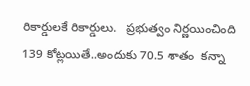రికార్డులకే రికార్డులు.   ప్రభుత్వం నిర్ణయించింది 139 కోట్లయితే..అందుకు 70.5 శాతం  కన్నా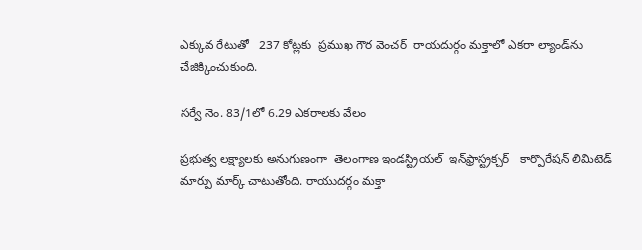ఎక్కువ రేటుతో   237 కోట్లకు  ప్రముఖ గౌర వెంచర్‌  రాయదుర్గం మక్తాలో ఎకరా ల్యాండ్‌ను చేజిక్కించుకుంది.

సర్వే నెం. 83/1లో 6.29 ఎకరాలకు వేలం

ప్రభుత్వ లక్ష్యాలకు అనుగుణంగా  తెలంగాణ ఇండస్ట్రియల్‌  ఇన్‌ఫ్రాస్ట్రక్చర్‌   కార్పొరేషన్‌ లిమిటెడ్‌  మార్పు మార్క్‌ చాటుతోంది. రాయుదర్గం మక్తా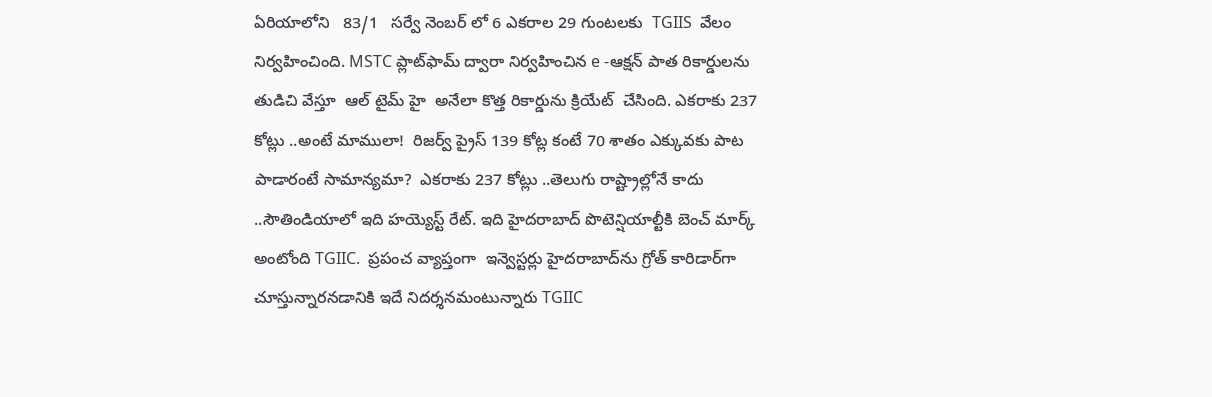ఏరియాలోని   83/1   సర్వే నెంబర్‌ లో 6 ఎకరాల 29 గుంటలకు  TGIIS  వేలం నిర్వహించింది. MSTC ప్లాట్‌ఫామ్‌ ద్వారా నిర్వహించిన e -ఆక్షన్‌ పాత రికార్డులను తుడిచి వేస్తూ  ఆల్‌ టైమ్‌ హై  అనేలా కొత్త రికార్డును క్రియేట్‌  చేసింది. ఎకరాకు 237 కోట్లు ..అంటే మాములా!  రిజర్వ్ ప్రైస్ 139 కోట్ల కంటే 70 శాతం ఎక్కువకు పాట  పాడారంటే సామాన్యమా?  ఎకరాకు 237 కోట్లు ..తెలుగు రాష్ట్రాల్లోనే కాదు  ..సౌతిండియాలో ఇది హయ్యెస్ట్‌ రేట్‌. ఇది హైదరాబాద్‌ పొటెన్షియాల్టీకి బెంచ్‌ మార్క్‌ అంటోంది TGIIC.  ప్రపంచ వ్యాప్తంగా  ఇన్వెస్టర్లు హైదరాబాద్‌ను గ్రోత్‌ కారిడార్‌గా చూస్తున్నారనడానికి ఇదే నిదర్శనమంటున్నారు TGIIC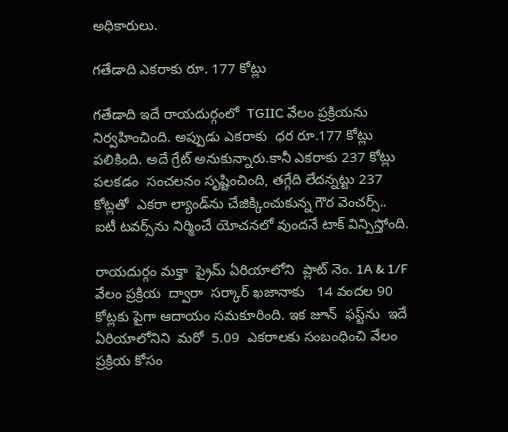అధికారులు.

గతేడాది ఎకరాకు రూ. 177 కోట్లు

గతేడాది ఇదే రాయదుర్గంలో  TGIIC వేలం ప్రక్రియను నిర్వహించింది. అప్పుడు ఎకరాకు  ధర రూ.177 కోట్లు పలికింది. అదే గ్రేట్‌ అనుకున్నారు.కానీ ఎకరాకు 237 కోట్లు  పలకడం  సంచలనం సృష్టించింది, తగ్గేది లేదన్నట్టు 237 కోట్లతో  ఎకరా ల్యాండ్‌ను చేజిక్కించుకున్న గౌర వెంచర్స్‌.. ఐటీ టవర్స్‌ను నిర్మించే యోచనలో వుందనే టాక్‌ విన్పిస్తోంది.

రాయదుర్గం మక్తా  ప్రైమ్‌ ఏరియాలోని  ప్లాట్ నెం. 1A & 1/F  వేలం ప్రక్రియ  ద్వారా  సర్కార్‌ ఖజానాకు   14 వందల 90 కోట్లకు పైగా ఆదాయం సమకూరింది. ఇక జూన్‌  ఫస్ట్‌ను  ఇదే ఏరియాలోనిని  మరో  5.09  ఎకరాలకు సంబంధించి వేలం ప్రక్రియ కోసం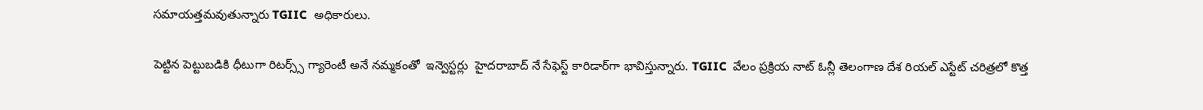సమాయత్తమవుతున్నారు TGIIC  అధికారులు.

పెట్టిన పెట్టుబడికి ధీటుగా రిటర్స్స్‌ గ్యారెంటీ అనే నమ్మకంతో  ఇన్వెస్టర్లు  హైదరాబాద్‌ నే సేఫెస్ట్‌ కారిడార్‌గా భావిస్తున్నారు. TGIIC  వేలం ప్రక్రియ నాట్‌ ఓన్లీ తెలంగాణ దేశ రియల్‌ ఎస్టేట్‌ చరిత్రలో కొత్త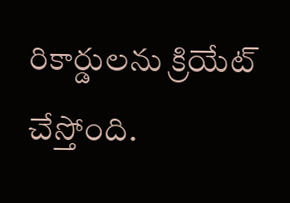రికార్డులను క్రియేట్‌ చేస్తోంది.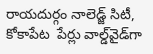రాయదుర్గం నాలెడ్జ్ సిటీ, కోకాపేట  పేర్లు వాల్డ్‌వైడ్‌గా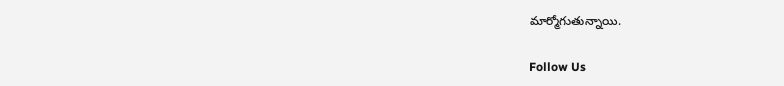మార్మోగుతున్నాయి.

Follow Us